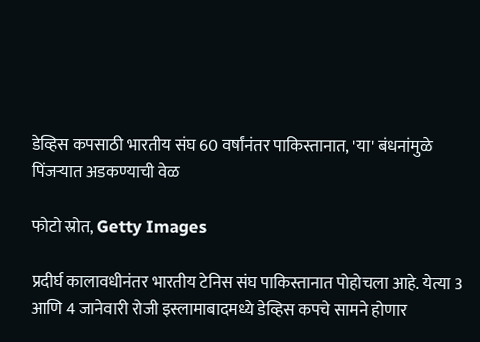डेव्हिस कपसाठी भारतीय संघ 60 वर्षांनंतर पाकिस्तानात, 'या' बंधनांमुळे पिंजऱ्यात अडकण्याची वेळ

फोटो स्रोत, Getty Images

प्रदीर्घ कालावधीनंतर भारतीय टेनिस संघ पाकिस्तानात पोहोचला आहे. येत्या 3 आणि 4 जानेवारी रोजी इस्लामाबादमध्ये डेव्हिस कपचे सामने होणार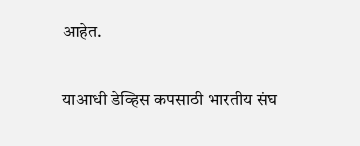आहेत.

याआधी डेव्हिस कपसाठी भारतीय संघ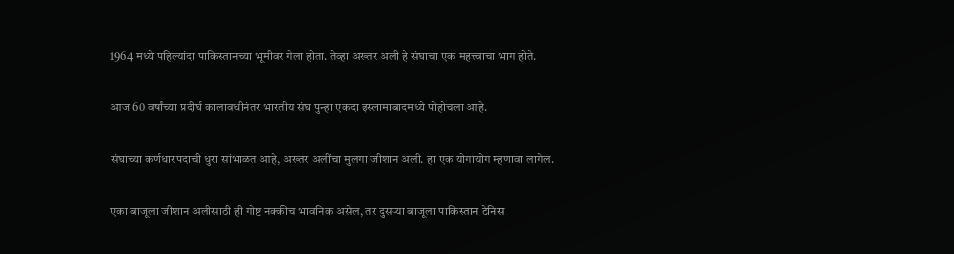1964 मध्ये पहिल्यांदा पाकिस्तानच्या भूमीवर गेला होता. तेव्हा अख्तर अली हे संघाचा एक महत्त्वाचा भाग होते.

आज 60 वर्षांच्या प्रदीर्घ कालावधीनंतर भारतीय संघ पुन्हा एकदा इस्लामाबादमध्ये पोहोचला आहे.

संघाच्या कर्णधारपदाची धुरा सांभाळत आहे, अख्तर अलींचा मुलगा जीशान अली. हा एक योगायोग म्हणावा लागेल.

एका बाजूला जीशान अलीसाठी ही गोष्ट नक्कीच भावनिक असेल, तर दुसऱ्या बाजूला पाकिस्तान टेनिस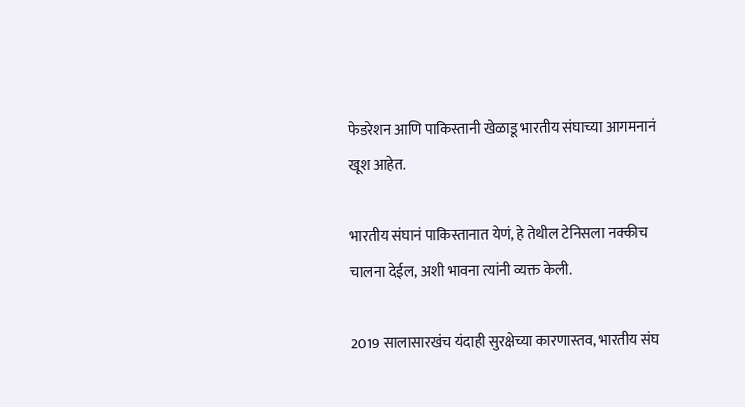फेडरेशन आणि पाकिस्तानी खेळाडू भारतीय संघाच्या आगमनानं खूश आहेत.

भारतीय संघानं पाकिस्तानात येणं, हे तेथील टेनिसला नक्कीच चालना देईल, अशी भावना त्यांनी व्यक्त केली.

2019 सालासारखंच यंदाही सुरक्षेच्या कारणास्तव, भारतीय संघ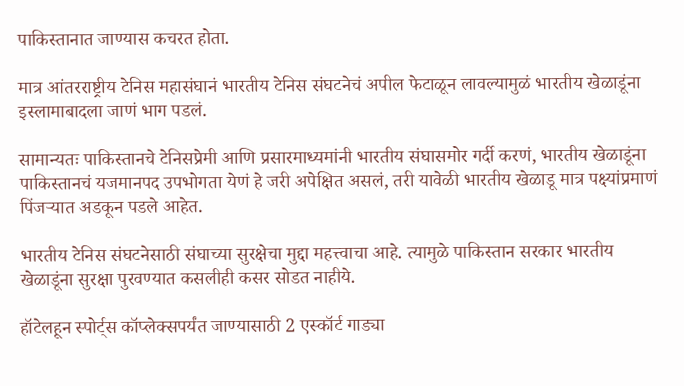पाकिस्तानात जाण्यास कचरत होता.

मात्र आंतरराष्ट्रीय टेनिस महासंघानं भारतीय टेनिस संघटनेचं अपील फेटाळून लावल्यामुळं भारतीय खेळाडूंना इस्लामाबादला जाणं भाग पडलं.

सामान्यतः पाकिस्तानचे टेनिसप्रेमी आणि प्रसारमाध्यमांनी भारतीय संघासमोर गर्दी करणं, भारतीय खेळाडूंना पाकिस्तानचं यजमानपद उपभोगता येणं हे जरी अपेक्षित असलं, तरी यावेळी भारतीय खेळाडू मात्र पक्ष्यांप्रमाणं पिंजऱ्यात अडकून पडले आहेत.

भारतीय टेनिस संघटनेसाठी संघाच्या सुरक्षेचा मुद्दा महत्त्वाचा आहे. त्यामुळे पाकिस्तान सरकार भारतीय खेळाडूंना सुरक्षा पुरवण्यात कसलीही कसर सोडत नाहीये.

हॉटेलहून स्पोर्ट्स कॉप्लेक्सपर्यंत जाण्यासाठी 2 एस्कॉर्ट गाड्या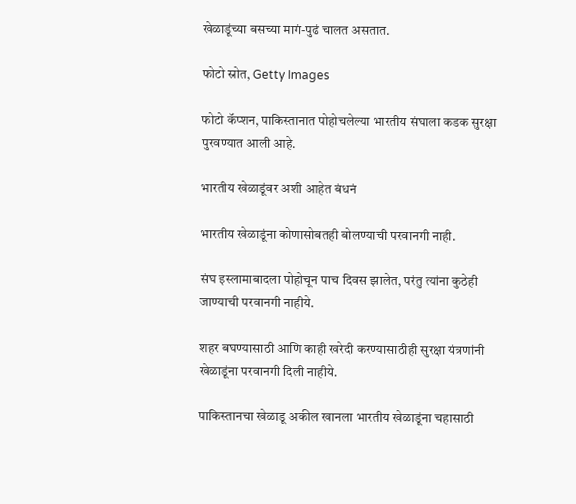खेळाडूंच्या बसच्या मागं-पुढं चालत असतात.

फोटो स्रोत, Getty Images

फोटो कॅप्शन, पाकिस्तानात पोहोचलेल्या भारतीय संघाला कडक सुरक्षा पुरवण्यात आली आहे.

भारतीय खेळाडूंवर अशी आहेत बंधनं

भारतीय खेळाडूंना कोणासोबतही बोलण्याची परवानगी नाही.

संघ इस्लामाबादला पोहोचून पाच दिवस झालेत, परंतु त्यांना कुठेही जाण्याची परवानगी नाहीये.

शहर बघण्यासाठी आणि काही खरेदी करण्यासाठीही सुरक्षा यंत्रणांनी खेळाडूंना परवानगी दिली नाहीये.

पाकिस्तानचा खेळाडू अकील खानला भारतीय खेळाडूंना चहासाठी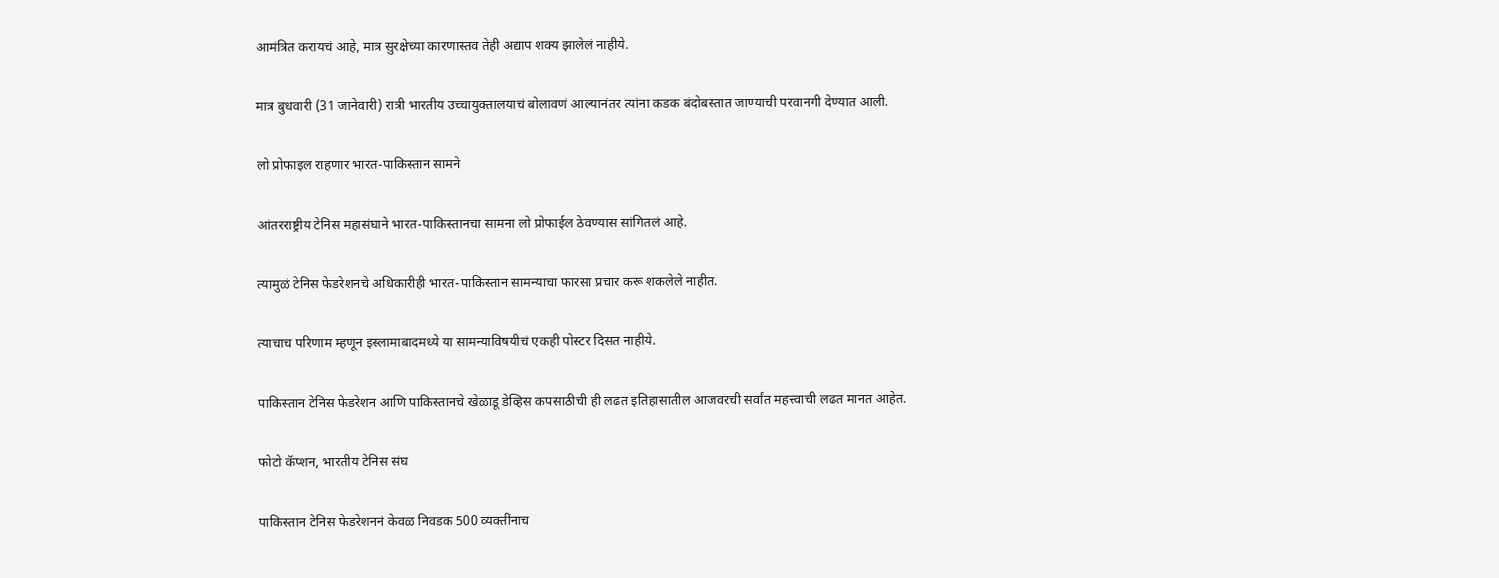आमंत्रित करायचं आहे, मात्र सुरक्षेच्या कारणास्तव तेही अद्याप शक्य झालेलं नाहीये.

मात्र बुधवारी (31 जानेवारी) रात्री भारतीय उच्चायुक्तालयाचं बोलावणं आल्यानंतर त्यांना कडक बंदोबस्तात जाण्याची परवानगी देण्यात आली.

लो प्रोफाइल राहणार भारत-पाकिस्तान सामने

आंतरराष्ट्रीय टेनिस महासंघाने भारत-पाकिस्तानचा सामना लो प्रोफाईल ठेवण्यास सांगितलं आहे.

त्यामुळं टेनिस फेडरेशनचे अधिकारीही भारत-पाकिस्तान सामन्याचा फारसा प्रचार करू शकलेले नाहीत.

त्याचाच परिणाम म्हणून इस्लामाबादमध्ये या सामन्याविषयीचं एकही पोस्टर दिसत नाहीये.

पाकिस्तान टेनिस फेडरेशन आणि पाकिस्तानचे खेळाडू डेव्हिस कपसाठीची ही लढत इतिहासातील आजवरची सर्वांत महत्त्वाची लढत मानत आहेत.

फोटो कॅप्शन, भारतीय टेनिस संघ

पाकिस्तान टेनिस फेडरेशननं केवळ निवडक 500 व्यक्तींनाच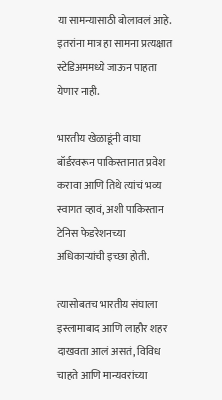या सामन्यासाठी बोलावलं आहे. इतरांना मात्र हा सामना प्रत्यक्षात स्टेडिअममध्ये जाऊन पाहता येणार नाही.

भारतीय खेळाडूंनी वाघा बॉर्डरवरून पाकिस्तानात प्रवेश करावा आणि तिथे त्यांचं भव्य स्वागत व्हावं, अशी पाकिस्तान टेनिस फेडरेशनच्या अधिकाऱ्यांची इच्छा होती.

त्यासोबतच भारतीय संघाला इस्लामाबाद आणि लाहौर शहर दाखवता आलं असतं, विविध चाहते आणि मान्यवरांच्या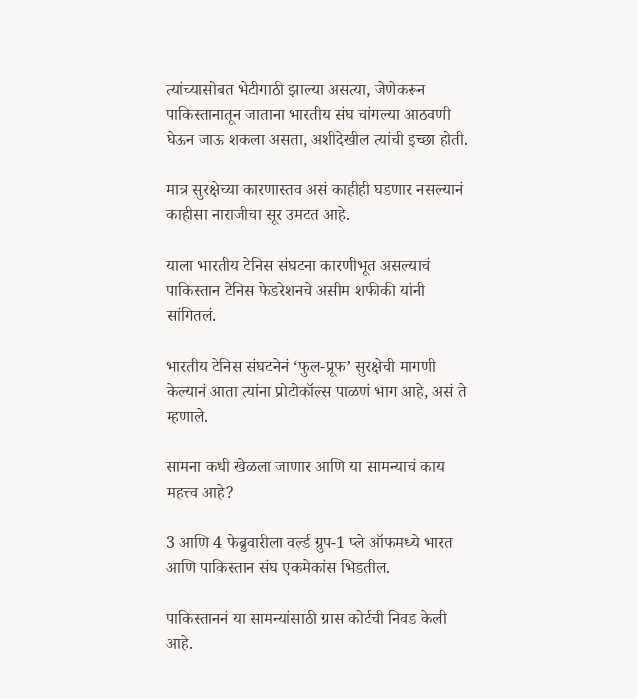त्यांच्यासोबत भेटीगाठी झाल्या असत्या, जेणेकरून पाकिस्तानातून जाताना भारतीय संघ चांगल्या आठवणी घेऊन जाऊ शकला असता, अशीदेखील त्यांची इच्छा होती.

मात्र सुरक्षेच्या कारणास्तव असं काहीही घडणार नसल्यानं काहीसा नाराजीचा सूर उमटत आहे.

याला भारतीय टेनिस संघटना कारणीभूत असल्याचं पाकिस्तान टेनिस फेडरेशनचे असीम शफीकी यांनी सांगितलं.

भारतीय टेनिस संघटनेनं ‘फुल-प्रूफ’ सुरक्षेची मागणी केल्यानं आता त्यांना प्रोटोकॉल्स पाळणं भाग आहे, असं ते म्हणाले.

सामना कधी खेळला जाणार आणि या सामन्याचं काय महत्त्व आहे?

3 आणि 4 फेब्रुवारीला वर्ल्ड ग्रुप-1 प्ले ऑफमध्ये भारत आणि पाकिस्तान संघ एकमेकांस भिडतील.

पाकिस्ताननं या सामन्यांसाठी ग्रास कोर्टची निवड केली आहे.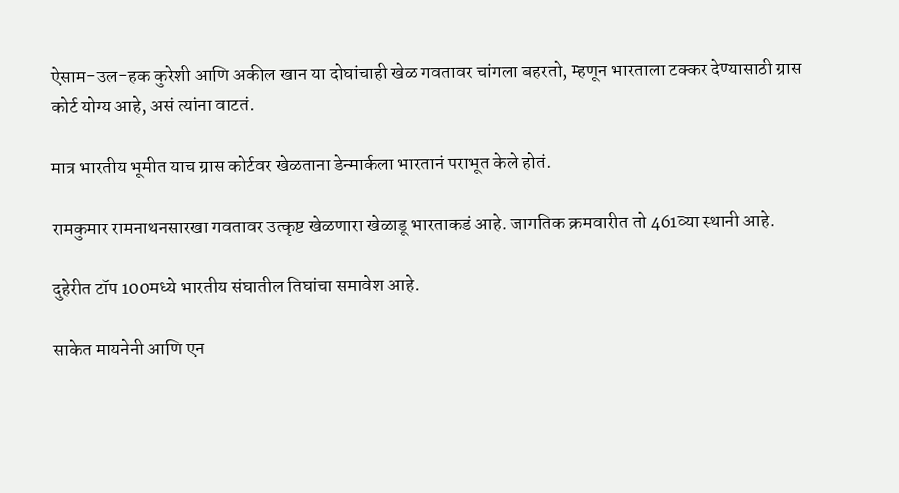ऐसाम-उल-हक कुरेशी आणि अकील खान या दोघांचाही खेळ गवतावर चांगला बहरतो, म्हणून भारताला टक्कर देण्यासाठी ग्रास कोर्ट योग्य आहे, असं त्यांना वाटतं.

मात्र भारतीय भूमीत याच ग्रास कोर्टवर खेळताना डेन्मार्कला भारतानं पराभूत केले होतं.

रामकुमार रामनाथनसारखा गवतावर उत्कृष्ट खेळणारा खेळाडू भारताकडं आहे. जागतिक क्रमवारीत तो 461व्या स्थानी आहे.

दुहेरीत टॉप 100मध्ये भारतीय संघातील तिघांचा समावेश आहे.

साकेत मायनेनी आणि एन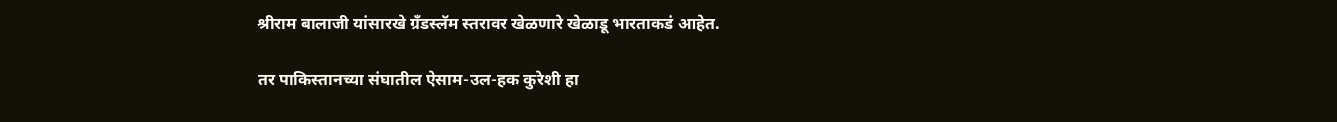श्रीराम बालाजी यांसारखे ग्रँडस्लॅम स्तरावर खेळणारे खेळाडू भारताकडं आहेत.

तर पाकिस्तानच्या संघातील ऐसाम-उल-हक कुरेशी हा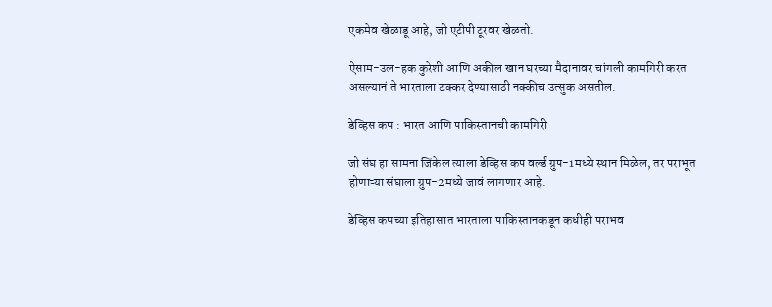एकमेव खेळाडू आहे, जो एटीपी टूरवर खेळतो.

ऐसाम-उल-हक कुरेशी आणि अकील खान घरच्या मैदानावर चांगली कामगिरी करत असल्यानं ते भारताला टक्कर देण्यासाठी नक्कीच उत्सुक असतील.

डेव्हिस कप : भारत आणि पाकिस्तानची कामगिरी

जो संघ हा सामना जिंकेल त्याला डेव्हिस कप वर्ल्ड ग्रुप-1मध्ये स्थान मिळेल, तर पराभूत होणाऱ्या संघाला ग्रुप-2मध्ये जावं लागणार आहे.

डेव्हिस कपच्या इतिहासात भारताला पाकिस्तानकडून कधीही पराभव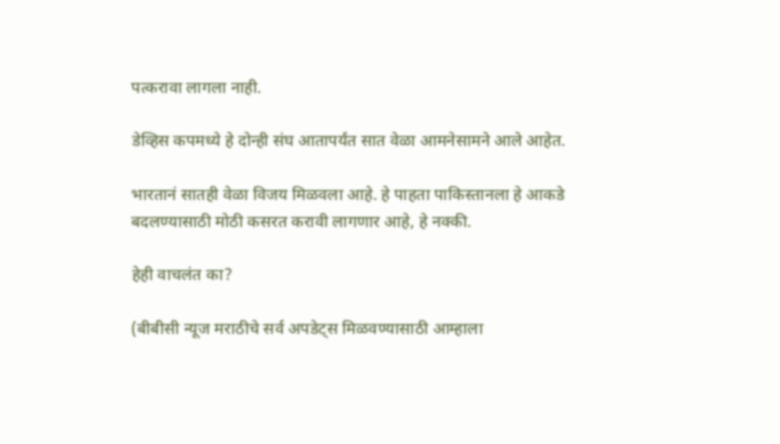पत्करावा लागला नाही.

डेव्हिस कपमध्ये हे दोन्ही संघ आतापर्यंत सात वेळा आमनेसामने आले आहेत.

भारतानं सातही वेळा विजय मिळवला आहे. हे पाहता पाकिस्तानला हे आकडे बदलण्यासाठी मोठी कसरत करावी लागणार आहे, हे नक्की.

हेही वाचलंत का?

(बीबीसी न्यूज मराठीचे सर्व अपडेट्स मिळवण्यासाठी आम्हाला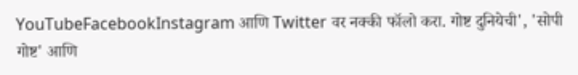YouTubeFacebookInstagram आणि Twitter वर नक्की फॉलो करा. गोष्ट दुनियेची', 'सोपी गोष्ट' आणि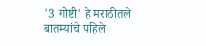'3 गोष्टी' हे मराठीतले बातम्यांचे पहिले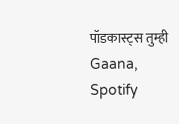पॉडकास्ट्स तुम्ही Gaana, Spotify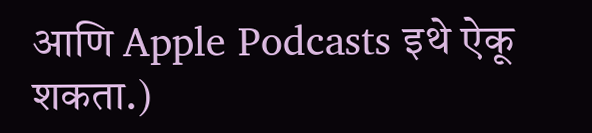आणि Apple Podcasts इथे ऐकू शकता.)